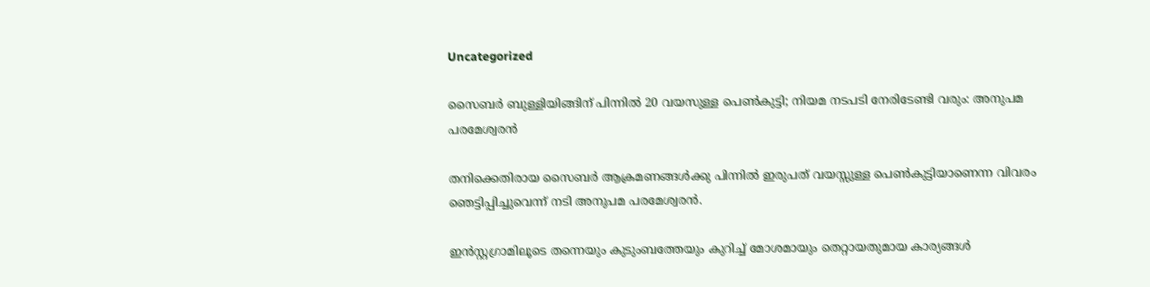Uncategorized

സൈബര്‍ ബുള്ളിയിങ്ങിന് പിന്നിൽ 20 വയസുള്ള പെണ്‍കുട്ടി; നിയമ നടപടി നേരിടേണ്ടി വരും: അനുപമ പരമേശ്വരന്‍

തനിക്കെതിരായ സൈബര്‍ ആക്രമണങ്ങള്‍ക്കു പിന്നില്‍ ഇരുപത് വയസ്സുള്ള പെണ്‍കുട്ടിയാണെന്ന വിവരം ഞെട്ടിപ്പിച്ചുവെന്ന് നടി അനുപമ പരമേശ്വരന്‍.

ഇന്‍സ്റ്റഗ്രാമിലൂടെ തന്നെയും കുടുംബത്തേയും കുറിച്ച് മോശമായും തെറ്റായതുമായ കാര്യങ്ങള്‍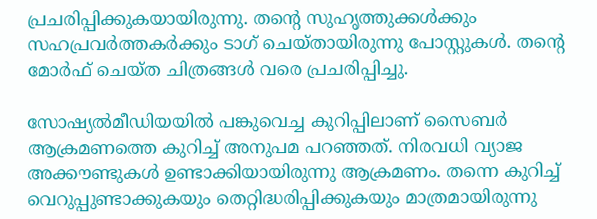പ്രചരിപ്പിക്കുകയായിരുന്നു. തന്റെ സുഹൃത്തുക്കള്‍ക്കും സഹപ്രവര്‍ത്തകര്‍ക്കും ടാഗ് ചെയ്തായിരുന്നു പോസ്റ്റുകള്‍. തന്റെ മോര്‍ഫ് ചെയ്ത ചിത്രങ്ങള്‍ വരെ പ്രചരിപ്പിച്ചു.

സോഷ്യല്‍മീഡിയയില്‍ പങ്കുവെച്ച കുറിപ്പിലാണ് സൈബര്‍ ആക്രമണത്തെ കുറിച്ച് അനുപമ പറഞ്ഞത്. നിരവധി വ്യാജ അക്കൗണ്ടുകള്‍ ഉണ്ടാക്കിയായിരുന്നു ആക്രമണം. തന്നെ കുറിച്ച് വെറുപ്പുണ്ടാക്കുകയും തെറ്റിദ്ധരിപ്പിക്കുകയും മാത്രമായിരുന്നു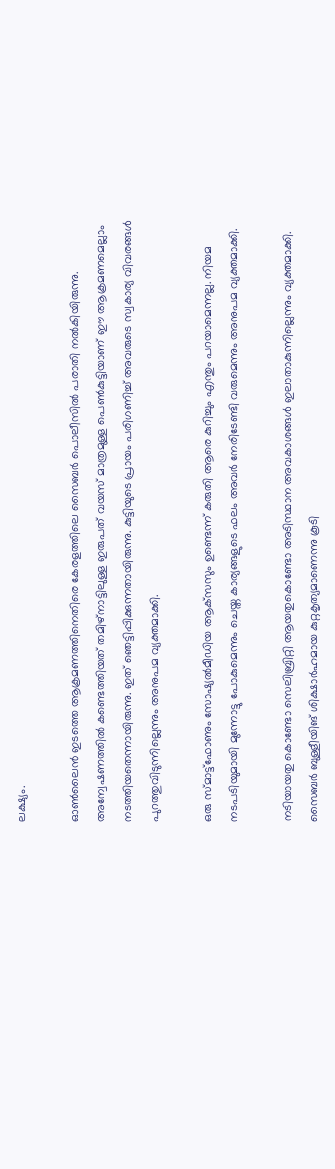ലക്ഷ്യം.

ഓണ്‍ലൈന്‍ ഇടത്തെ ആക്രമണത്തിനെതിരെ കേരളത്തിലെ സൈബര്‍ പൊലീസില്‍ പരാതി നല്‍കിയിരുന്നു. അന്വേഷണത്തില്‍ കണ്ടെത്തിയത് തമിഴ്‌നാട്ടിലുള്ള ഇരുപത് വയസ് മാത്രമുള്ള പെണ്‍കുട്ടിയാണ് ഈ ആക്രമണമെല്ലാം നടത്തിയതെന്നായിരുന്നു. ഇത് ഞെട്ടിപ്പിക്കുന്നതായിരുന്നു. കുട്ടിയുടെ പ്രായം പരിഗണിച്ച് അവരുടെ സ്വകാര്യ വിവരങ്ങള്‍ പുറത്തുവിടുന്നില്ലെന്നും അനുപമ വ്യക്തമാക്കി.

ഒരു സ്മാട്ട്‌ഫോണും സോഷ്യല്‍മീഡിയ ആക്‌സസും ഉണ്ടെന്ന് കരുതി ആരെ കുറിച്ചും എന്തും പറയാമെന്നല്ല. നിയമ നടപടിയുമായി മുന്നോട്ടു പോകുമെന്നും ചെയ്ത കാര്യങ്ങളുടെ ഫലം അവര്‍ നേരിടേണ്ടി വരുമെന്നും അനുപമ വ്യക്തമാക്കി.

നടിയായതു കൊണ്ടോ സെലിബ്രിറ്റി ആയതുകൊണ്ടോ അടിസ്ഥാന അവകാശങ്ങള്‍ ഇലാതാകുന്നില്ലെന്നും വ്യക്തമാക്കി. സൈബര്‍ ബുള്ളീയിങ് ശിക്ഷാര്‍ഹമായ കുറ്റകൃത്യമാണെന്നു കൂടി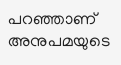പറഞ്ഞാണ് അനുപമയുടെ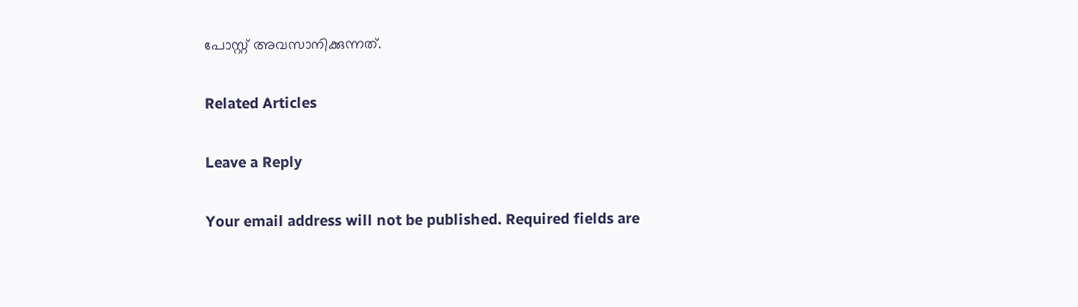പോസ്റ്റ് അവസാനിക്കുന്നത്.

Related Articles

Leave a Reply

Your email address will not be published. Required fields are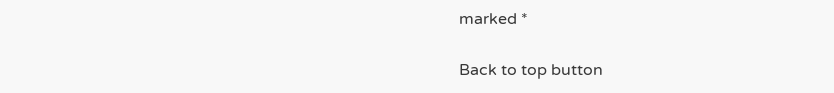marked *

Back to top button